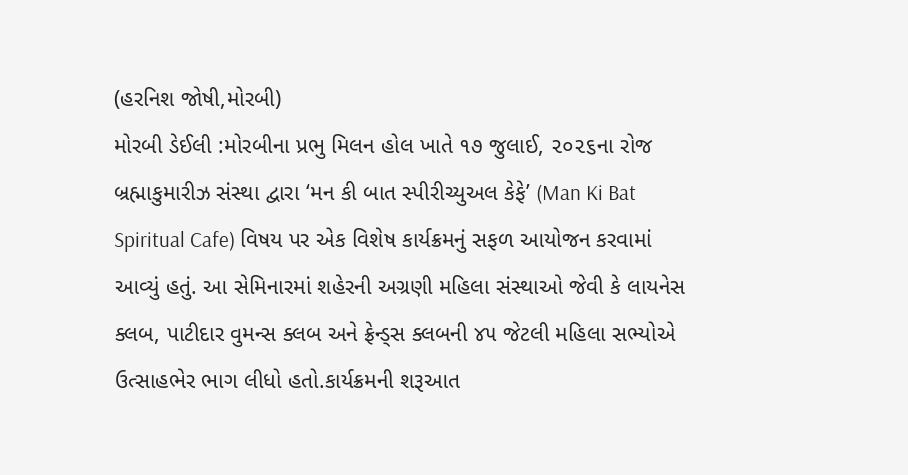(હરનિશ જોષી,મોરબી)
મોરબી ડેઈલી :મોરબીના પ્રભુ મિલન હોલ ખાતે ૧૭ જુલાઈ, ૨૦૨૬ના રોજ બ્રહ્માકુમારીઝ સંસ્થા દ્વારા ‘મન કી બાત સ્પીરીચ્યુઅલ કેફે’ (Man Ki Bat Spiritual Cafe) વિષય પર એક વિશેષ કાર્યક્રમનું સફળ આયોજન કરવામાં આવ્યું હતું. આ સેમિનારમાં શહેરની અગ્રણી મહિલા સંસ્થાઓ જેવી કે લાયનેસ ક્લબ, પાટીદાર વુમન્સ ક્લબ અને ફ્રેન્ડ્સ ક્લબની ૪૫ જેટલી મહિલા સભ્યોએ ઉત્સાહભેર ભાગ લીધો હતો.કાર્યક્રમની શરૂઆત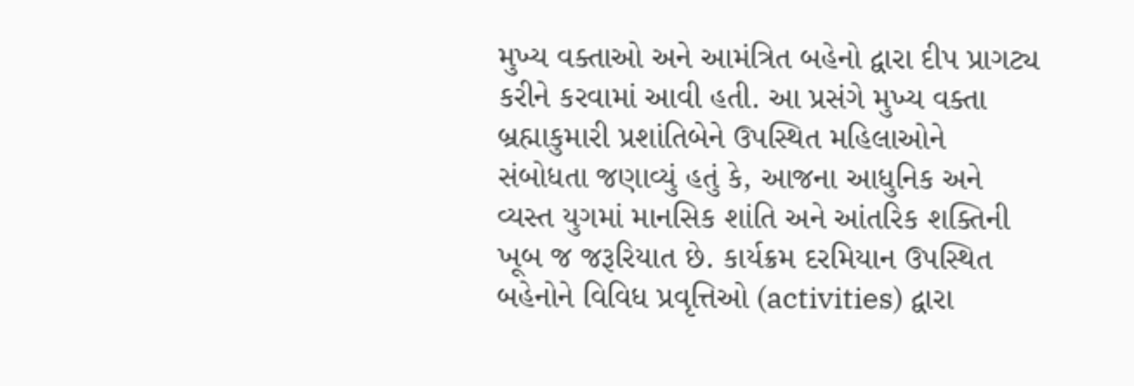મુખ્ય વક્તાઓ અને આમંત્રિત બહેનો દ્વારા દીપ પ્રાગટ્ય કરીને કરવામાં આવી હતી. આ પ્રસંગે મુખ્ય વક્તા બ્રહ્માકુમારી પ્રશાંતિબેને ઉપસ્થિત મહિલાઓને સંબોધતા જણાવ્યું હતું કે, આજના આધુનિક અને વ્યસ્ત યુગમાં માનસિક શાંતિ અને આંતરિક શક્તિની ખૂબ જ જરૂરિયાત છે. કાર્યક્રમ દરમિયાન ઉપસ્થિત બહેનોને વિવિધ પ્રવૃત્તિઓ (activities) દ્વારા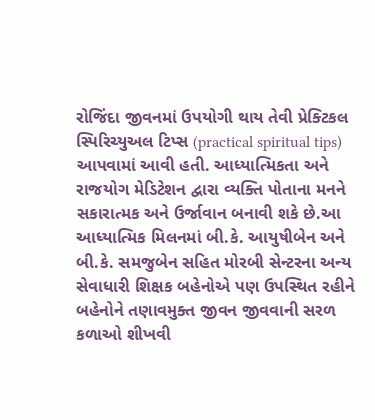રોજિંદા જીવનમાં ઉપયોગી થાય તેવી પ્રેક્ટિકલ સ્પિરિચ્યુઅલ ટિપ્સ (practical spiritual tips) આપવામાં આવી હતી. આધ્યાત્મિકતા અને રાજયોગ મેડિટેશન દ્વારા વ્યક્તિ પોતાના મનને સકારાત્મક અને ઉર્જાવાન બનાવી શકે છે.આ આધ્યાત્મિક મિલનમાં બી.કે. આયુષીબેન અને બી.કે. સમજુબેન સહિત મોરબી સેન્ટરના અન્ય સેવાધારી શિક્ષક બહેનોએ પણ ઉપસ્થિત રહીને બહેનોને તણાવમુક્ત જીવન જીવવાની સરળ કળાઓ શીખવી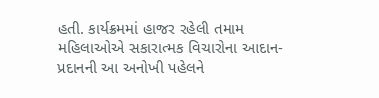હતી. કાર્યક્રમમાં હાજર રહેલી તમામ મહિલાઓએ સકારાત્મક વિચારોના આદાન-પ્રદાનની આ અનોખી પહેલને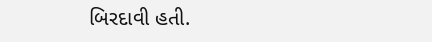બિરદાવી હતી.